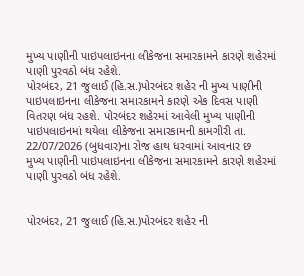મુખ્ય પાણીની પાઇપલાઇનના લીકેજના સમારકામને કારણે શહેરમાં પાણી પુરવઠો બંધ રહેશે.
પોરબંદર, 21 જુલાઈ (હિ.સ.)પોરબંદર શહેર ની મુખ્ય પાણીની પાઇપલાઇનના લીકેજના સમારકામને કારણે એક દિવસ પાણી વિતરણ બંધ રહશે. પોરબંદર શહેરમાં આવેલી મુખ્ય પાણીની પાઇપલાઇનમાં થયેલા લીકેજના સમારકામની કામગીરી તા. 22/07/2026 (બુધવાર)ના રોજ હાથ ધરવામાં આવનાર છ
મુખ્ય પાણીની પાઇપલાઇનના લીકેજના સમારકામને કારણે શહેરમાં પાણી પુરવઠો બંધ રહેશે.


પોરબંદર, 21 જુલાઈ (હિ.સ.)પોરબંદર શહેર ની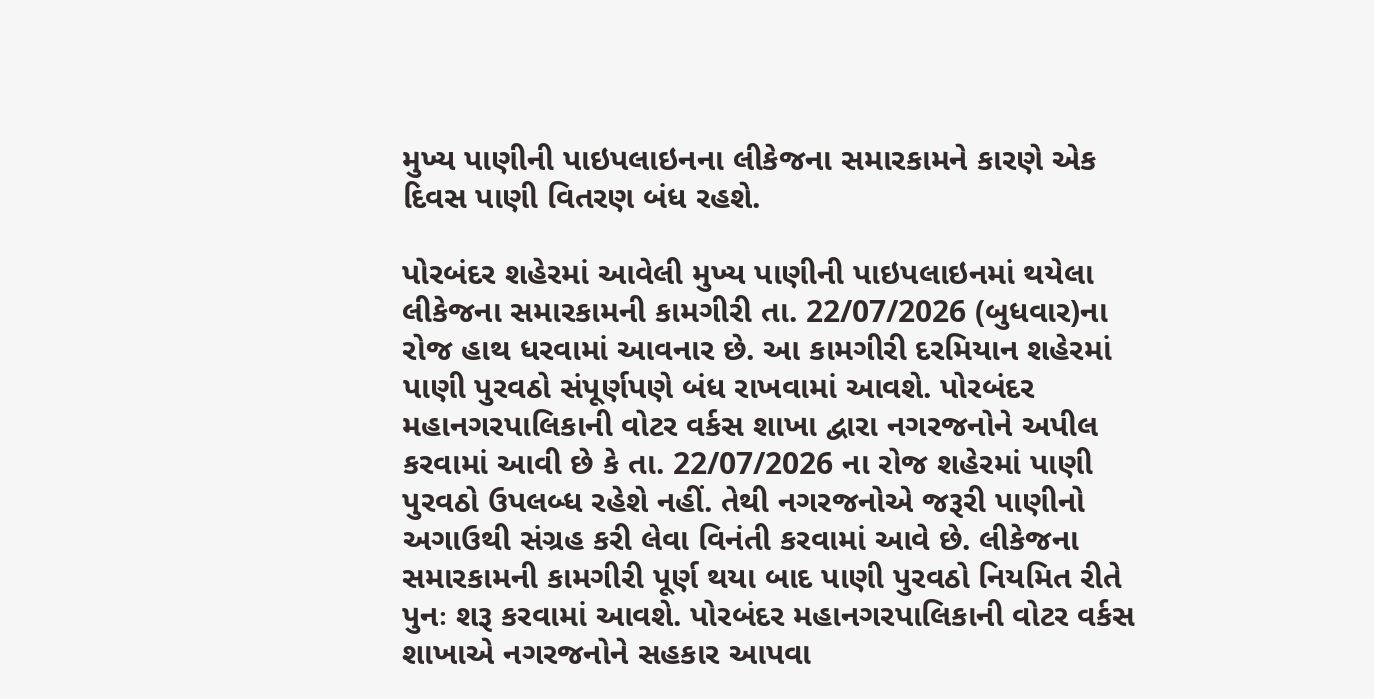મુખ્ય પાણીની પાઇપલાઇનના લીકેજના સમારકામને કારણે એક દિવસ પાણી વિતરણ બંધ રહશે.

પોરબંદર શહેરમાં આવેલી મુખ્ય પાણીની પાઇપલાઇનમાં થયેલા લીકેજના સમારકામની કામગીરી તા. 22/07/2026 (બુધવાર)ના રોજ હાથ ધરવામાં આવનાર છે. આ કામગીરી દરમિયાન શહેરમાં પાણી પુરવઠો સંપૂર્ણપણે બંધ રાખવામાં આવશે. પોરબંદર મહાનગરપાલિકાની વોટર વર્કસ શાખા દ્વારા નગરજનોને અપીલ કરવામાં આવી છે કે તા. 22/07/2026 ના રોજ શહેરમાં પાણી પુરવઠો ઉપલબ્ધ રહેશે નહીં. તેથી નગરજનોએ જરૂરી પાણીનો અગાઉથી સંગ્રહ કરી લેવા વિનંતી કરવામાં આવે છે. લીકેજના સમારકામની કામગીરી પૂર્ણ થયા બાદ પાણી પુરવઠો નિયમિત રીતે પુનઃ શરૂ કરવામાં આવશે. પોરબંદર મહાનગરપાલિકાની વોટર વર્કસ શાખાએ નગરજનોને સહકાર આપવા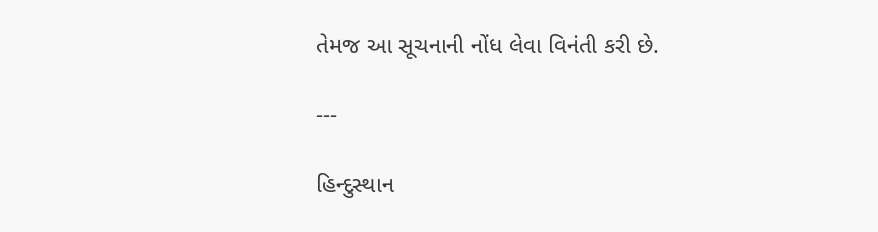તેમજ આ સૂચનાની નોંધ લેવા વિનંતી કરી છે.

---

હિન્દુસ્થાન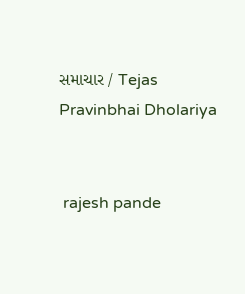સમાચાર / Tejas Pravinbhai Dholariya


 rajesh pande